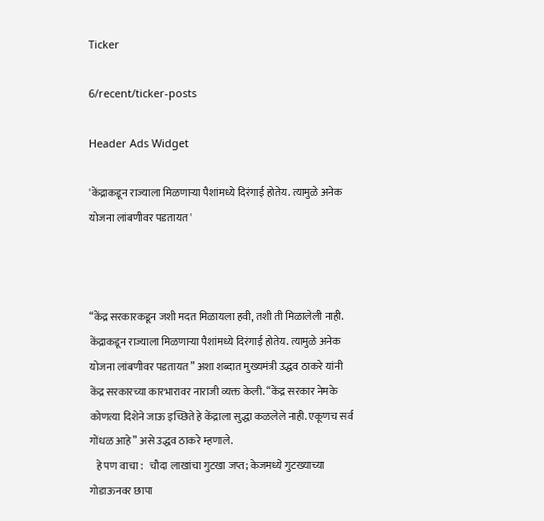Ticker

6/recent/ticker-posts

Header Ads Widget

'केंद्राकडून राज्याला मिळणाऱ्या पैशांमध्ये दिरंगाई होतेय. त्यामुळे अनेक योजना लांबणीवर पडतायत'



“केंद्र सरकारकडून जशी मदत मिळायला हवी, तशी ती मिळालेली नाही. केंद्राकडून राज्याला मिळणाऱ्या पैशांमध्ये दिरंगाई होतेय. त्यामुळे अनेक योजना लांबणीवर पडतायत” अशा शब्दात मुख्यमंत्री उद्धव ठाकरे यांनी केंद्र सरकारच्या कारभारावर नाराजी व्यक्त केली. “केंद्र सरकार नेमके कोणत्या दिशेने जाऊ इच्छिते हे केंद्राला सुद्धा कळलेले नाही. एकूणच सर्व गोंधळ आहे” असे उद्धव ठाकरे म्हणाले.
   हे पण वाचा :   चौदा लाखांचा गुटखा जप्त; केजमध्ये गुटख्याच्या गोडाऊनवर छापा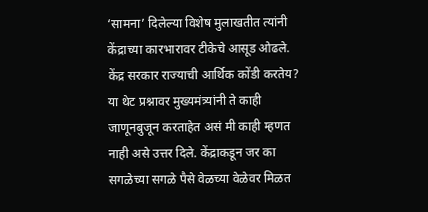‘सामना’ दिलेल्या विशेष मुलाखतीत त्यांनी केंद्राच्या कारभारावर टीकेचे आसूड ओढले. केंद्र सरकार राज्याची आर्थिक कोंडी करतेय? या थेट प्रश्नावर मुख्यमंत्र्यांनी ते काही जाणूनबुजून करताहेत असं मी काही म्हणत नाही असे उत्तर दिले. केंद्राकडून जर का सगळेच्या सगळे पैसे वेळच्या वेळेवर मिळत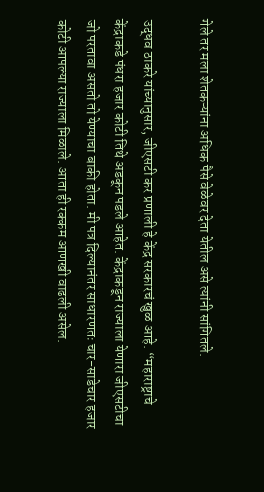गेले तर मला शेतकऱ्यांना अधिक पैसे वेळेवर देता येतील असे त्यांनी सांगितले.

उद्धव ठाकरे यांच्यानुसार, जीएसटी कर प्रणाली हे केंद्र सरकारचं खुळ आहे. “महाराष्ट्राचे केंद्राकडे पंधरा हजार कोटी तिथे अडकून पडले आहेत. केंद्राकडून राज्याला येणारा जीएसटीचा जो परतावा असतो तो येण्याचा बाकी होता. मी पत्र दिल्यानंतर साधारणतः चार-साडेचार हजार कोटी आपल्या राज्याला मिळाले. आता ही रक्कम आणखी वाढली असेल.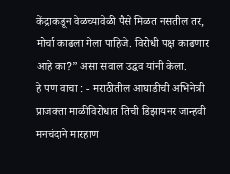केंद्राकडून वेळच्यावेळी पैसे मिळत नसतील तर, मोर्चा काढला गेला पाहिजे. विरोधी पक्ष काढणार आहे का?” असा सवाल उद्धव यांनी केला.
हे पण वाचा : - मराठीतील आघाडीची अभिनेत्री प्राजक्ता माळीविरोधात तिची डिझायनर जान्हवी मनचंदाने मारहाण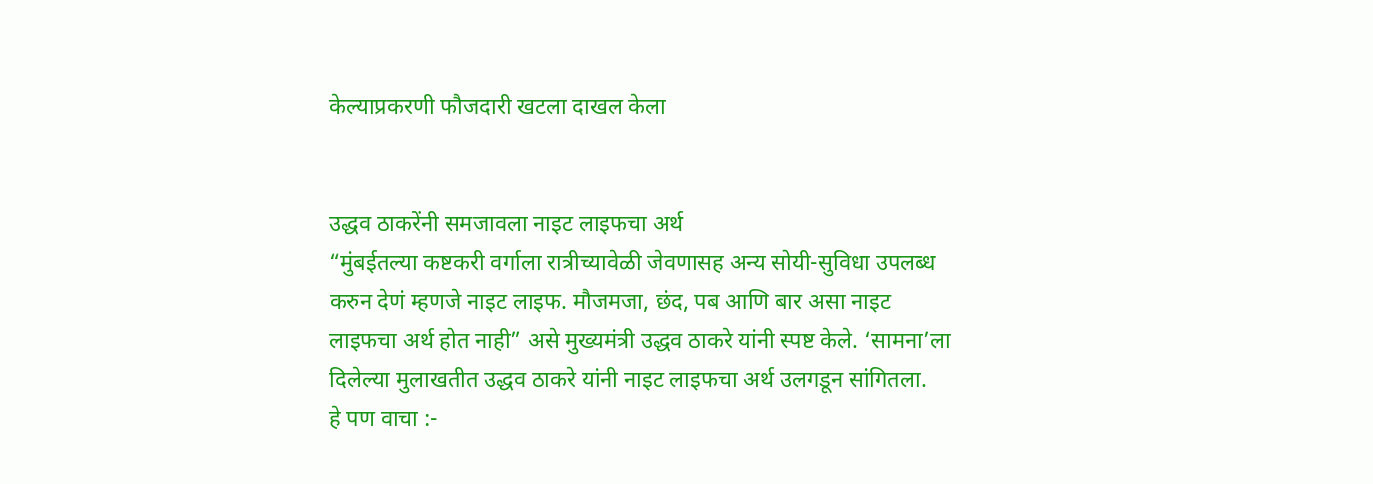केल्याप्रकरणी फौजदारी खटला दाखल केला


उद्धव ठाकरेंनी समजावला नाइट लाइफचा अर्थ
“मुंबईतल्या कष्टकरी वर्गाला रात्रीच्यावेळी जेवणासह अन्य सोयी-सुविधा उपलब्ध करुन देणं म्हणजे नाइट लाइफ. मौजमजा, छंद, पब आणि बार असा नाइट लाइफचा अर्थ होत नाही” असे मुख्यमंत्री उद्धव ठाकरे यांनी स्पष्ट केले. ‘सामना’ला दिलेल्या मुलाखतीत उद्धव ठाकरे यांनी नाइट लाइफचा अर्थ उलगडून सांगितला.
हे पण वाचा :-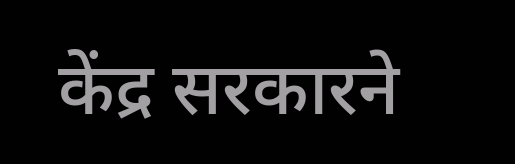केंद्र सरकारने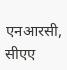एनआरसी, सीएए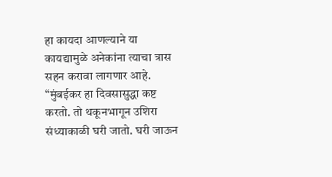हा कायदा आणल्याने या कायद्यामुळे अनेकांना त्याचा त्रास सहन करावा लागणार आहे.
“मुंबईकर हा दिवसासुद्धा कष्ट करतो. तो थकूनभागून उशिरा संध्याकाळी घरी जातो. घरी जाऊन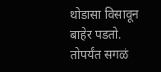थोडासा विसावून बाहेर पडतो. तोपर्यंत सगळं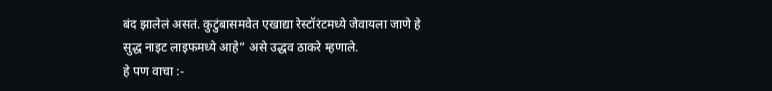बंद झालेलं असतं. कुटुंबासमवेत एखाद्या रेस्टॉरंटमध्ये जेवायला जाणे हे सुद्ध नाइट लाइफमध्ये आहे” असे उद्धव ठाकरे म्हणाले.
हे पण वाचा :-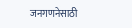जनगणनेसाठी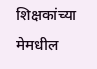शिक्षकांच्या मेमधील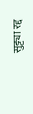सुट्ट्या रद्द